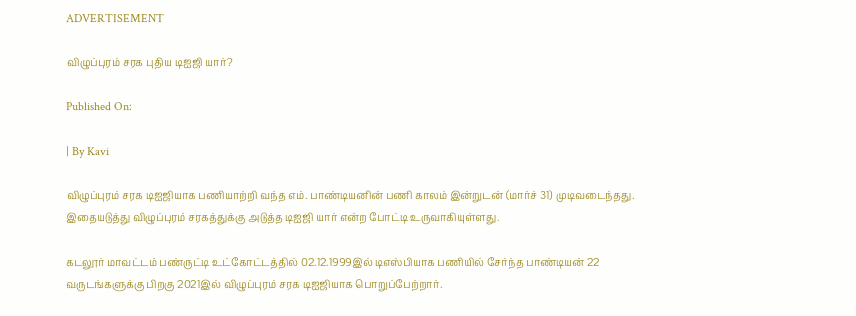ADVERTISEMENT

விழுப்புரம் சரக புதிய டிஐஜி யார்?

Published On:

| By Kavi

விழுப்புரம் சரக டிஐஜியாக பணியாற்றி வந்த எம். பாண்டியனின் பணி காலம் இன்றுடன் (மார்ச் 31) முடிவடைந்தது. இதையடுத்து விழுப்புரம் சரகத்துக்கு அடுத்த டிஐஜி யார் என்ற போட்டி உருவாகியுள்ளது.

கடலூர் மாவட்டம் பண்ருட்டி உட்கோட்டத்தில் 02.12.1999இல் டிஎஸ்பியாக பணியில் சேர்ந்த பாண்டியன் 22 வருடங்களுக்கு பிறகு 2021இல் விழுப்புரம் சரக டிஐஜியாக பொறுப்பேற்றார்.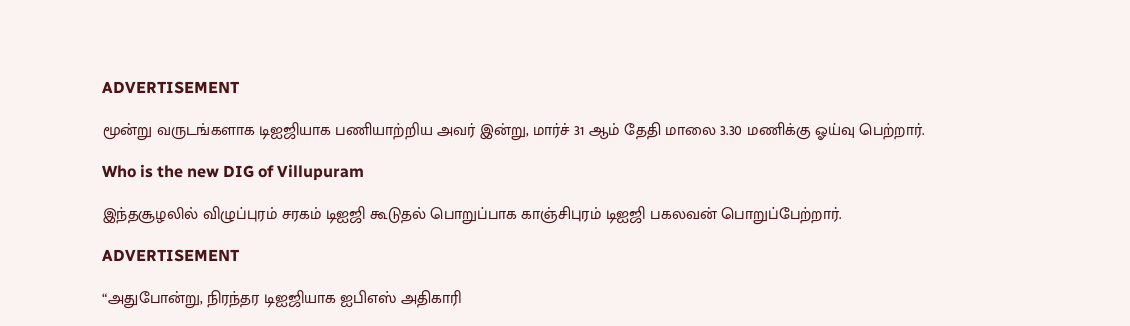ADVERTISEMENT

மூன்று வருடங்களாக டிஐஜியாக பணியாற்றிய அவர் இன்று, மார்ச் 31 ஆம் தேதி மாலை 3.30 மணிக்கு ஓய்வு பெற்றார்.

Who is the new DIG of Villupuram

இந்தசூழலில் விழுப்புரம் சரகம் டிஐஜி கூடுதல் பொறுப்பாக காஞ்சிபுரம் டிஐஜி பகலவன் பொறுப்பேற்றார்.

ADVERTISEMENT

“அதுபோன்று, நிரந்தர டிஐஜியாக ஐபிஎஸ் அதிகாரி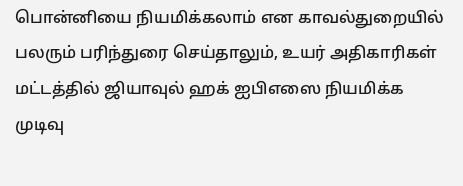பொன்னியை நியமிக்கலாம் என காவல்துறையில் பலரும் பரிந்துரை செய்தாலும், உயர் அதிகாரிகள் மட்டத்தில் ஜியாவுல் ஹக் ஐபிஎஸை நியமிக்க முடிவு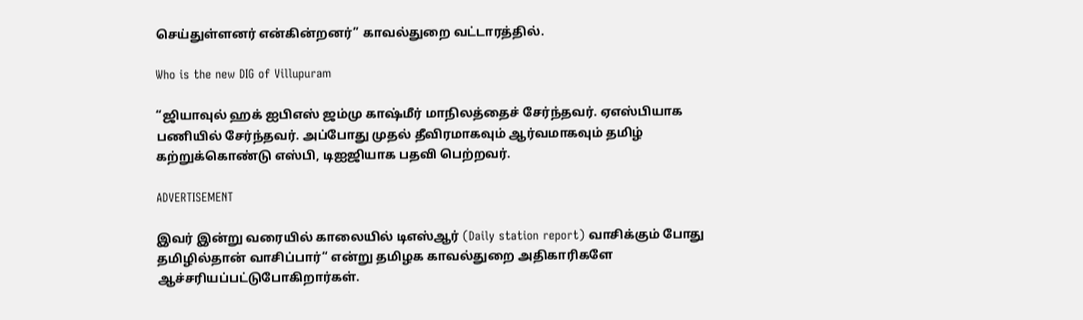செய்துள்ளனர் என்கின்றனர்” காவல்துறை வட்டாரத்தில்.

Who is the new DIG of Villupuram

“ஜியாவுல் ஹக் ஐபிஎஸ் ஜம்மு காஷ்மீர் மாநிலத்தைச் சேர்ந்தவர். ஏஎஸ்பியாக பணியில் சேர்ந்தவர். அப்போது முதல் தீவிரமாகவும் ஆர்வமாகவும் தமிழ் கற்றுக்கொண்டு எஸ்பி, டிஐஜியாக பதவி பெற்றவர்.

ADVERTISEMENT

இவர் இன்று வரையில் காலையில் டிஎஸ்ஆர் (Daily station report) வாசிக்கும் போது தமிழில்தான் வாசிப்பார்“ என்று தமிழக காவல்துறை அதிகாரிகளே ஆச்சரியப்பட்டுபோகிறார்கள்.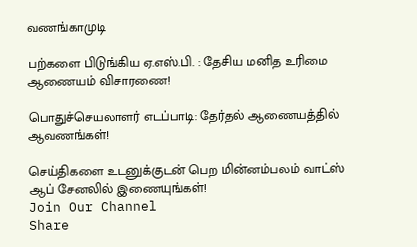வணங்காமுடி

பற்களை பிடுங்கிய ஏ.எஸ்.பி. : தேசிய மனித உரிமை ஆணையம் விசாரணை!

பொதுச்செயலாளர் எடப்பாடி: தேர்தல் ஆணையத்தில் ஆவணங்கள்!

செய்திகளை உடனுக்குடன் பெற மின்னம்பலம் வாட்ஸ் ஆப் சேனலில் இணையுங்கள்!
Join Our Channel
Share